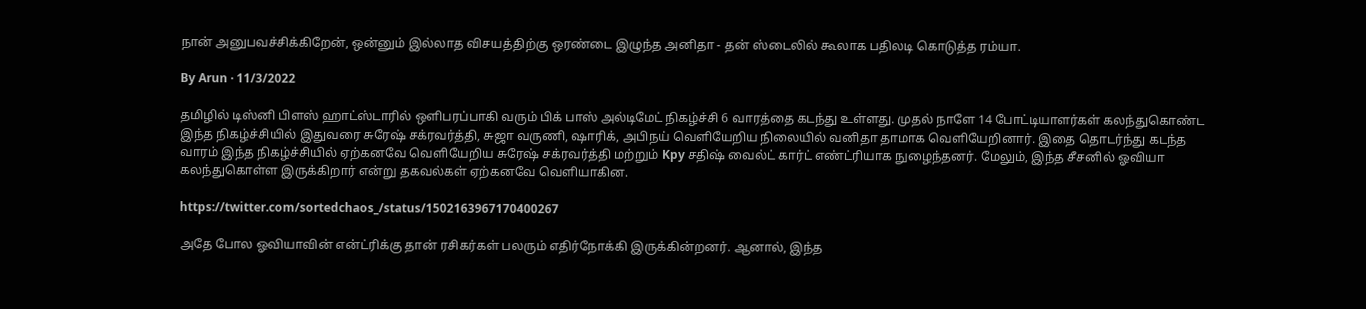நான் அனுபவச்சிக்கிறேன், ஒன்னும் இல்லாத விசயத்திற்கு ஒரண்டை இழுந்த அனிதா - தன் ஸ்டைலில் கூலாக பதிலடி கொடுத்த ரம்யா.

By Arun · 11/3/2022

தமிழில் டிஸ்னி பிளஸ் ஹாட்ஸ்டாரில் ஒளிபரப்பாகி வரும் பிக் பாஸ் அல்டிமேட் நிகழ்ச்சி 6 வாரத்தை கடந்து உள்ளது. முதல் நாளே 14 போட்டியாளர்கள் கலந்துகொண்ட இந்த நிகழ்ச்சியில் இதுவரை சுரேஷ் சக்ரவர்த்தி, சுஜா வருணி, ஷாரிக், அபிநய் வெளியேறிய நிலையில் வனிதா தாமாக வெளியேறினார். இதை தொடர்ந்து கடந்த வாரம் இந்த நிகழ்ச்சியில் ஏற்கனவே வெளியேறிய சுரேஷ் சக்ரவர்த்தி மற்றும் Kpy சதிஷ் வைல்ட் கார்ட் எண்ட்ரியாக நுழைந்தனர். மேலும், இந்த சீசனில் ஓவியா கலந்துகொள்ள இருக்கிறார் என்று தகவல்கள் ஏற்கனவே வெளியாகின.

https://twitter.com/sortedchaos_/status/1502163967170400267

அதே போல ஓவியாவின் என்ட்ரிக்கு தான் ரசிகர்கள் பலரும் எதிர்நோக்கி இருக்கின்றனர். ஆனால், இந்த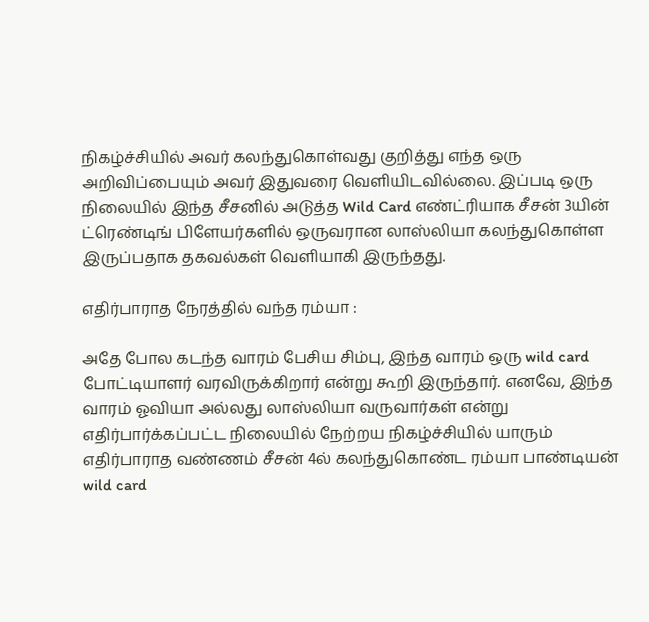நிகழ்ச்சியில் அவர் கலந்துகொள்வது குறித்து எந்த ஒரு அறிவிப்பையும் அவர் இதுவரை வெளியிடவில்லை. இப்படி ஒரு நிலையில் இந்த சீசனில் அடுத்த Wild Card எண்ட்ரியாக சீசன் 3யின் ட்ரெண்டிங் பிளேயர்களில் ஒருவரான லாஸ்லியா கலந்துகொள்ள இருப்பதாக தகவல்கள் வெளியாகி இருந்தது.

எதிர்பாராத நேரத்தில் வந்த ரம்யா :

அதே போல கடந்த வாரம் பேசிய சிம்பு, இந்த வாரம் ஒரு wild card போட்டியாளர் வரவிருக்கிறார் என்று கூறி இருந்தார். எனவே, இந்த வாரம் ஓவியா அல்லது லாஸ்லியா வருவார்கள் என்று எதிர்பார்க்கப்பட்ட நிலையில் நேற்றய நிகழ்ச்சியில் யாரும் எதிர்பாராத வண்ணம் சீசன் 4ல் கலந்துகொண்ட ரம்யா பாண்டியன் wild card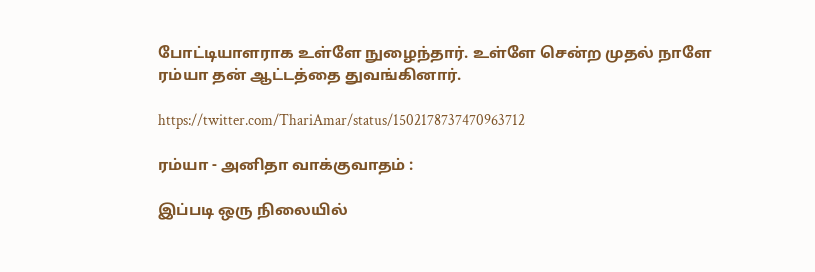போட்டியாளராக உள்ளே நுழைந்தார். உள்ளே சென்ற முதல் நாளே ரம்யா தன் ஆட்டத்தை துவங்கினார்.

https://twitter.com/ThariAmar/status/1502178737470963712

ரம்யா - அனிதா வாக்குவாதம் :

இப்படி ஒரு நிலையில்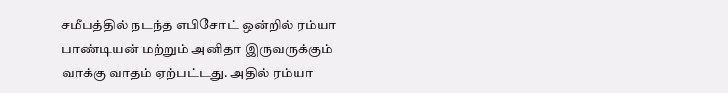சமீபத்தில் நடந்த எபிசோட் ஒன்றில் ரம்யா பாண்டியன் மற்றும் அனிதா இருவருக்கும் வாக்கு வாதம் ஏற்பட்டது. அதில் ரம்யா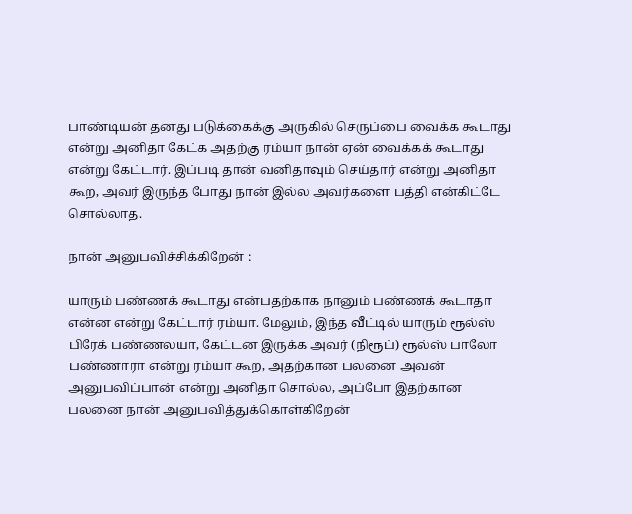பாண்டியன் தனது படுக்கைக்கு அருகில் செருப்பை வைக்க கூடாது என்று அனிதா கேட்க அதற்கு ரம்யா நான் ஏன் வைக்கக் கூடாது என்று கேட்டார். இப்படி தான் வனிதாவும் செய்தார் என்று அனிதா கூற, அவர் இருந்த போது நான் இல்ல அவர்களை பத்தி என்கிட்டே சொல்லாத.

நான் அனுபவிச்சிக்கிறேன் :

யாரும் பண்ணக் கூடாது என்பதற்காக நானும் பண்ணக் கூடாதா என்ன என்று கேட்டார் ரம்யா. மேலும், இந்த வீட்டில் யாரும் ரூல்ஸ் பிரேக் பண்ணலயா, கேட்டன இருக்க அவர் (நிரூப்) ரூல்ஸ் பாலோ பண்ணாரா என்று ரம்யா கூற, அதற்கான பலனை அவன் அனுபவிப்பான் என்று அனிதா சொல்ல, அப்போ இதற்கான பலனை நான் அனுபவித்துக்கொள்கிறேன்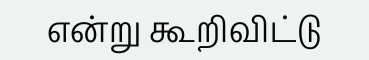என்று கூறிவிட்டு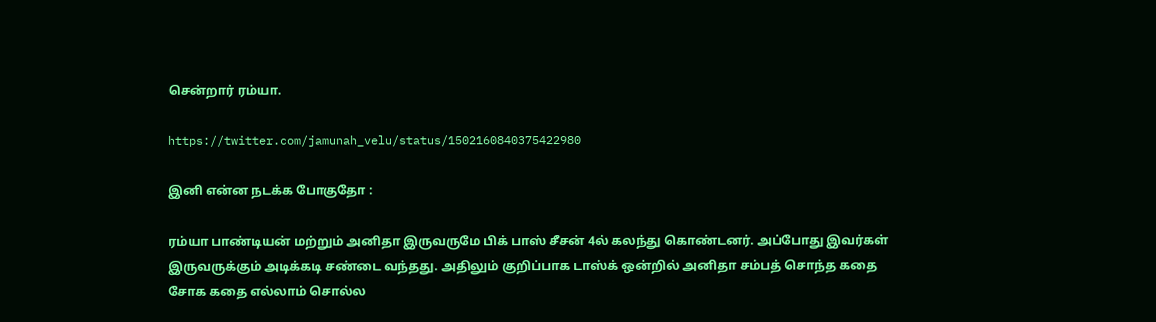சென்றார் ரம்யா.

https://twitter.com/jamunah_velu/status/1502160840375422980

இனி என்ன நடக்க போகுதோ :

ரம்யா பாண்டியன் மற்றும் அனிதா இருவருமே பிக் பாஸ் சீசன் 4ல் கலந்து கொண்டனர். அப்போது இவர்கள் இருவருக்கும் அடிக்கடி சண்டை வந்தது. அதிலும் குறிப்பாக டாஸ்க் ஒன்றில் அனிதா சம்பத் சொந்த கதை சோக கதை எல்லாம் சொல்ல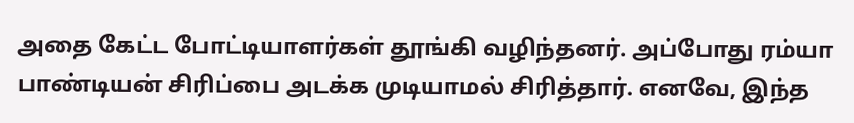அதை கேட்ட போட்டியாளர்கள் தூங்கி வழிந்தனர். அப்போது ரம்யா பாண்டியன் சிரிப்பை அடக்க முடியாமல் சிரித்தார். எனவே, இந்த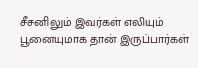சீசனிலும் இவர்கள் எலியும் பூனையுமாக தான் இருப்பார்கள்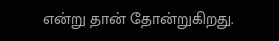என்று தான் தோன்றுகிறது.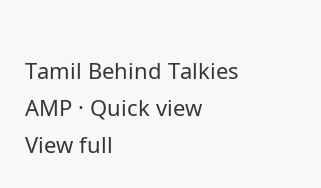Tamil Behind Talkies AMP · Quick view
View full